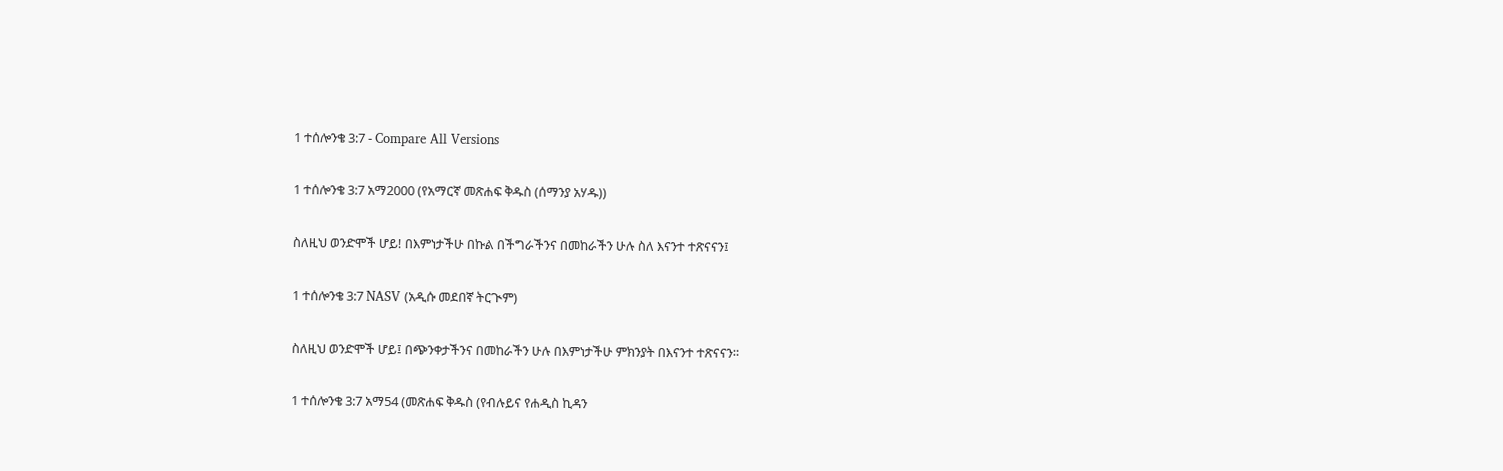1 ተሰሎንቄ 3:7 - Compare All Versions

1 ተሰሎንቄ 3:7 አማ2000 (የአማርኛ መጽሐፍ ቅዱስ (ሰማንያ አሃዱ))

ስለዚህ ወንድሞች ሆይ! በእምነታችሁ በኩል በችግራችንና በመከራችን ሁሉ ስለ እናንተ ተጽናናን፤

1 ተሰሎንቄ 3:7 NASV (አዲሱ መደበኛ ትርጒም)

ስለዚህ ወንድሞች ሆይ፤ በጭንቀታችንና በመከራችን ሁሉ በእምነታችሁ ምክንያት በእናንተ ተጽናናን።

1 ተሰሎንቄ 3:7 አማ54 (መጽሐፍ ቅዱስ (የብሉይና የሐዲስ ኪዳን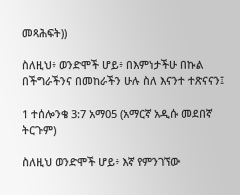መጻሕፍት))

ስለዚህ፥ ወንድሞች ሆይ፥ በእምነታችሁ በኩል በችግራችንና በመከራችን ሁሉ ስለ እናንተ ተጽናናን፤

1 ተሰሎንቄ 3:7 አማ05 (አማርኛ አዲሱ መደበኛ ትርጉም)

ስለዚህ ወንድሞች ሆይ፥ እኛ የምንገኘው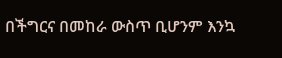በችግርና በመከራ ውስጥ ቢሆንም እንኳ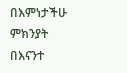በእምነታችሁ ምክንያት በእናንተ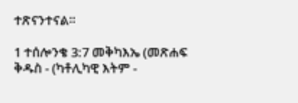ተጽናንተናል።

1 ተሰሎንቄ 3:7 መቅካእኤ (መጽሐፍ ቅዱስ - (ካቶሊካዊ እትም -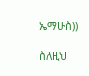ኤማሁስ))

ስለዚህ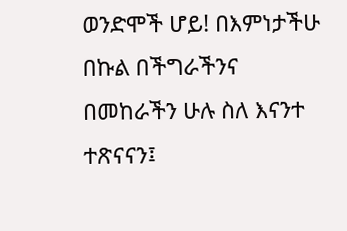ወንድሞች ሆይ! በእምነታችሁ በኩል በችግራችንና በመከራችን ሁሉ ስለ እናንተ ተጽናናን፤